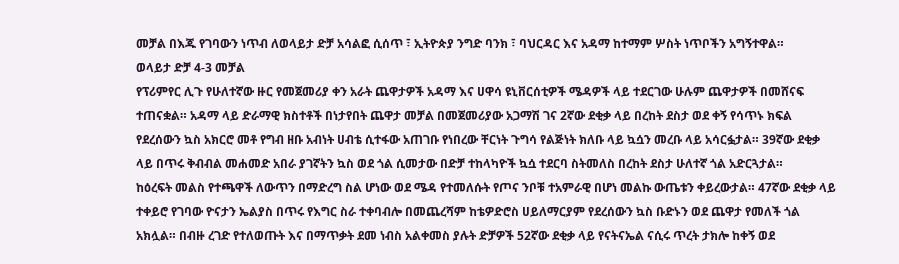መቻል በእጁ የገባውን ነጥብ ለወላይታ ድቻ አሳልፎ ሲሰጥ ፣ ኢትዮጵያ ንግድ ባንክ ፣ ባህርዳር እና አዳማ ከተማም ሦስት ነጥቦችን አግኝተዋል።
ወላይታ ድቻ 4-3 መቻል
የፕሪምየር ሊጉ የሁለተኛው ዙር የመጀመሪያ ቀን አራት ጨዋታዎች አዳማ እና ሀዋሳ ዩኒቨርሰቲዎች ሜዳዎች ላይ ተደርገው ሁሉም ጨዋታዎች በመሸናፍ ተጠናቋል። አዳማ ላይ ድራማዊ ክስተቶች በነታየበት ጨዋታ መቻል በመጀመሪያው አጋማሽ ገና 2ኛው ደቂቃ ላይ በረከት ደስታ ወደ ቀኝ የሳጥኑ ክፍል የደረሰውን ኳስ አክርሮ መቶ የግብ ዘቡ አብነት ሀብቴ ሲተፋው አጠገቡ የነበረው ቸርነት ጉግሳ የልጅነት ክለቡ ላይ ኳሷን መረቡ ላይ አሳርፏታል። 39ኛው ደቂቃ ላይ በጥሩ ቅብብል መሐመድ አበራ ያገኛትን ኳስ ወደ ጎል ሲመታው በድቻ ተከላካዮች ኳሷ ተደርባ ስትመለስ በረከት ደስታ ሁለተኛ ጎል አድርጓታል።
ከዕረፍት መልስ የተጫዋች ለውጥን በማድረግ ስል ሆነው ወደ ሜዳ የተመለሱት የጦና ንቦቹ ተአምራዊ በሆነ መልኩ ውጤቱን ቀይረውታል። 47ኛው ደቂቃ ላይ ተቀይሮ የገባው ዮናታን ኤልያስ በጥሩ የእግር ስራ ተቀባብሎ በመጨረሻም ከቴዎድሮስ ሀይለማርያም የደረሰውን ኳስ ቡድኑን ወደ ጨዋታ የመለች ጎል አክሏል። በብዙ ረገድ የተለወጡት እና በማጥቃት ደመ ነብስ አልቀመስ ያሉት ድቻዎች 52ኛው ደቂቃ ላይ የናትናኤል ናሲሩ ጥረት ታክሎ ከቀኝ ወደ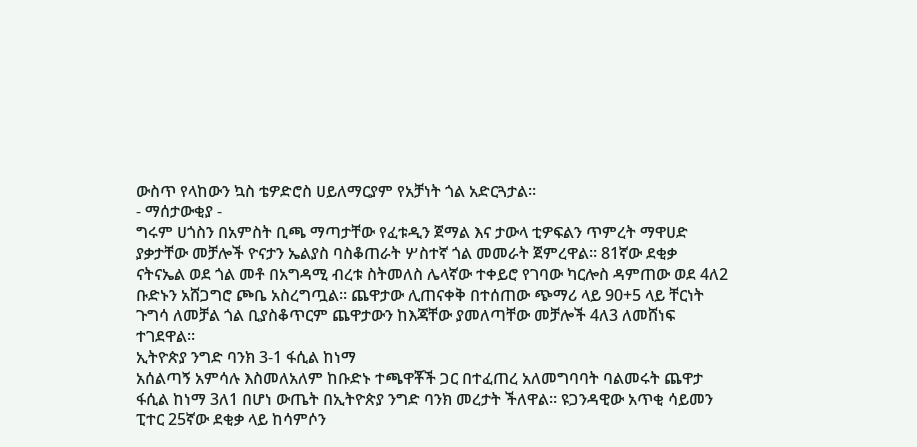ውስጥ የላከውን ኳስ ቴዎድሮስ ሀይለማርያም የአቻነት ጎል አድርጓታል።
- ማሰታውቂያ -
ግሩም ሀጎስን በአምስት ቢጫ ማጣታቸው የፈቱዲን ጀማል እና ታውላ ቲዎፍልን ጥምረት ማዋሀድ ያቃታቸው መቻሎች ዮናታን ኤልያስ ባስቆጠራት ሦስተኛ ጎል መመራት ጀምረዋል። 81ኛው ደቂቃ ናትናኤል ወደ ጎል መቶ በአግዳሚ ብረቱ ስትመለስ ሌላኛው ተቀይሮ የገባው ካርሎስ ዳምጠው ወደ 4ለ2 ቡድኑን አሸጋግሮ ጮቤ አስረግጧል። ጨዋታው ሊጠናቀቅ በተሰጠው ጭማሪ ላይ 90+5 ላይ ቸርነት ጉግሳ ለመቻል ጎል ቢያስቆጥርም ጨዋታውን ከእጃቸው ያመለጣቸው መቻሎች 4ለ3 ለመሸነፍ ተገደዋል።
ኢትዮጵያ ንግድ ባንክ 3-1 ፋሲል ከነማ
አሰልጣኝ አምሳሉ እስመለአለም ከቡድኑ ተጫዋቾች ጋር በተፈጠረ አለመግባባት ባልመሩት ጨዋታ ፋሲል ከነማ 3ለ1 በሆነ ውጤት በኢትዮጵያ ንግድ ባንክ መረታት ችለዋል። ዩጋንዳዊው አጥቂ ሳይመን ፒተር 25ኛው ደቂቃ ላይ ከሳምሶን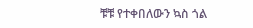ቹቹ የተቀበለውን ኳስ ጎል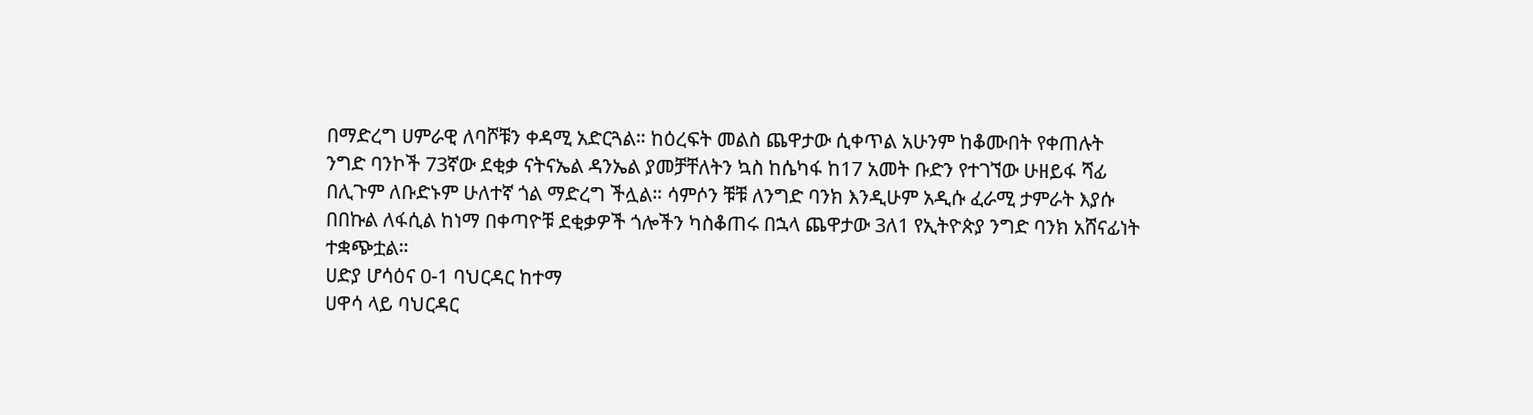በማድረግ ሀምራዊ ለባሾቹን ቀዳሚ አድርጓል። ከዕረፍት መልስ ጨዋታው ሲቀጥል አሁንም ከቆሙበት የቀጠሉት ንግድ ባንኮች 73ኛው ደቂቃ ናትናኤል ዳንኤል ያመቻቸለትን ኳስ ከሴካፋ ከ17 አመት ቡድን የተገኘው ሁዘይፋ ሻፊ በሊጉም ለቡድኑም ሁለተኛ ጎል ማድረግ ችሏል። ሳምሶን ቹቹ ለንግድ ባንክ እንዲሁም አዲሱ ፈራሚ ታምራት እያሱ በበኩል ለፋሲል ከነማ በቀጣዮቹ ደቂቃዎች ጎሎችን ካስቆጠሩ በኋላ ጨዋታው 3ለ1 የኢትዮጵያ ንግድ ባንክ አሸናፊነት ተቋጭቷል።
ሀድያ ሆሳዕና 0-1 ባህርዳር ከተማ
ሀዋሳ ላይ ባህርዳር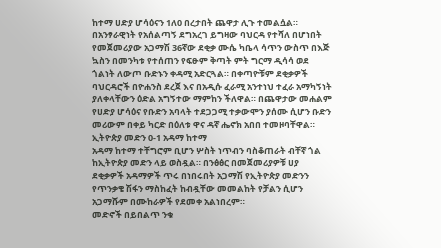ከተማ ሀድያ ሆሳዕናን 1ለ0 በረታበት ጨዋታ ሊጉ ተመልሷል። በአንፃራዊነት የአሰልጣኝ ደግአረገ ይግዛው ባህርዳ የተሻለ በሆነበት የመጀመሪያው አጋማሽ 36ኛው ደቂቃ ሙሴ ካቤላ ሳጥን ውስጥ በእጅ ኳስን በመንካቱ የተሰጠን የፍፁም ቅጣት ምት ግርማ ዲሳሳ ወደ ጎልነት ለውጦ ቡድኑን ቀዳሚ አድርጓል። በቀጣዮቹም ደቂቃዎች ባህርዳሮች በዮሐንስ ደረጀ እና በአዲሱ ፈራሚ አንተነህ ተፈራ አማካኝነት ያለቀላቸውን ዕድል አግኝተው ማምከን ችለዋል። በጨዋታው መሐልም የሀድያ ሆሳዕና የቡድን አባላት ተደጋጋሚ ተቃውሞን ያሰሙ ሲሆን ቡድን መሪውም በቀይ ካርድ በዕለቱ ዋና ዳኛ ሔኖክ አበበ ተመዞባቸዋል።
ኢትዮጵያ መድን 0-1 አዳማ ከተማ
አዳማ ከተማ ተቸግሮም ቢሆን ሦስት ነጥብን ባስቆጠራት ብቸኛ ጎል ከኢትዮጵያ መድን ላይ ወስዷል። በንፅፅር በመጀመሪያዎቹ ሀያ ደቂቃዎች አዳማዎች ጥሩ በነበሩበት አጋማሽ የኢትዮጵያ መድንን የጥንቃቄ ሽፋን ማስከፈት ከብዷቸው መመልከት የቻልን ሲሆን አጋማሹም በሙከራዎች የደመቀ አልነበረም።
መድኖች በይበልጥ ንቁ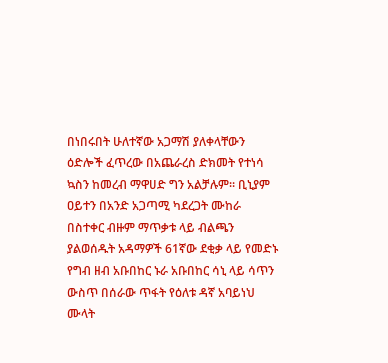በነበሩበት ሁለተኛው አጋማሽ ያለቀላቸውን ዕድሎች ፈጥረው በአጨራረስ ድክመት የተነሳ ኳስን ከመረብ ማዋሀድ ግን አልቻሉም። ቢኒያም ዐይተን በአንድ አጋጣሚ ካደረጋት ሙከራ በስተቀር ብዙም ማጥቃቱ ላይ ብልጫን ያልወሰዱት አዳማዎች 61ኛው ደቂቃ ላይ የመድኑ የግብ ዘብ አቡበከር ኑራ አቡበከር ሳኒ ላይ ሳጥን ውስጥ በሰራው ጥፋት የዕለቱ ዳኛ አባይነህ ሙላት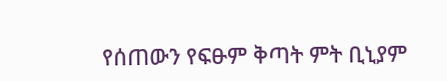የሰጠውን የፍፁም ቅጣት ምት ቢኒያም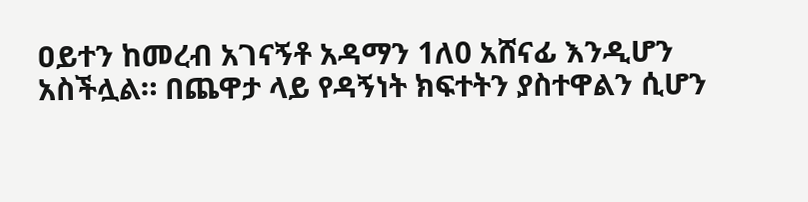ዐይተን ከመረብ አገናኝቶ አዳማን 1ለ0 አሸናፊ እንዲሆን አስችሏል። በጨዋታ ላይ የዳኝነት ክፍተትን ያስተዋልን ሲሆን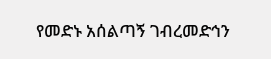የመድኑ አሰልጣኝ ገብረመድኅን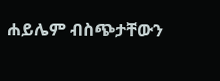ሐይሌም ብስጭታቸውን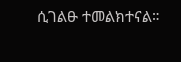ሲገልፁ ተመልክተናል።